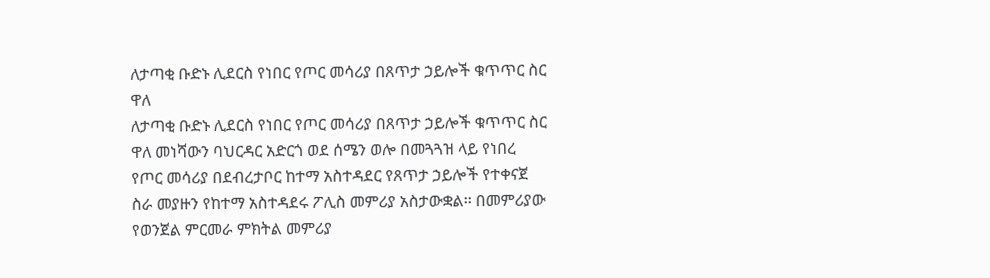ለታጣቂ ቡድኑ ሊደርስ የነበር የጦር መሳሪያ በጸጥታ ኃይሎች ቁጥጥር ስር ዋለ
ለታጣቂ ቡድኑ ሊደርስ የነበር የጦር መሳሪያ በጸጥታ ኃይሎች ቁጥጥር ስር ዋለ መነሻውን ባህርዳር አድርጎ ወደ ሰሜን ወሎ በመጓጓዝ ላይ የነበረ የጦር መሳሪያ በደብረታቦር ከተማ አስተዳደር የጸጥታ ኃይሎች የተቀናጀ ስራ መያዙን የከተማ አስተዳደሩ ፖሊስ መምሪያ አስታውቋል፡፡ በመምሪያው የወንጀል ምርመራ ምክትል መምሪያ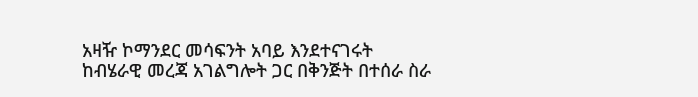አዛዥ ኮማንደር መሳፍንት አባይ እንደተናገሩት ከብሄራዊ መረጃ አገልግሎት ጋር በቅንጅት በተሰራ ስራ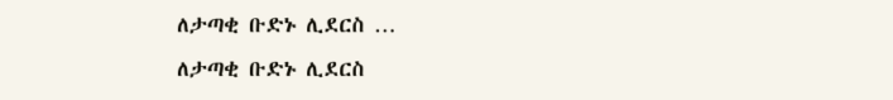ለታጣቂ ቡድኑ ሊደርስ …
ለታጣቂ ቡድኑ ሊደርስ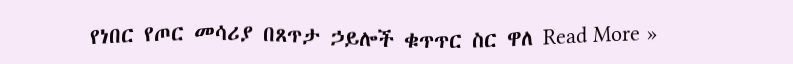የነበር የጦር መሳሪያ በጸጥታ ኃይሎች ቁጥጥር ስር ዋለ Read More »